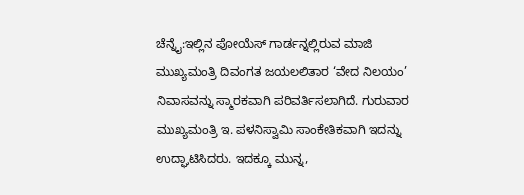ಚೆನ್ನೈ:ಇಲ್ಲಿನ ಪೋಯೆಸ್ ಗಾರ್ಡನ್ನಲ್ಲಿರುವ ಮಾಜಿ ಮುಖ್ಯಮಂತ್ರಿ ದಿವಂಗತ ಜಯಲಲಿತಾರ ‘ವೇದ ನಿಲಯಂ’ ನಿವಾಸವನ್ನು ಸ್ಮಾರಕವಾಗಿ ಪರಿವರ್ತಿಸಲಾಗಿದೆ. ಗುರುವಾರ ಮುಖ್ಯಮಂತ್ರಿ ಇ. ಪಳನಿಸ್ವಾಮಿ ಸಾಂಕೇತಿಕವಾಗಿ ಇದನ್ನು ಉದ್ಘಾಟಿಸಿದರು. ಇದಕ್ಕೂ ಮುನ್ನ,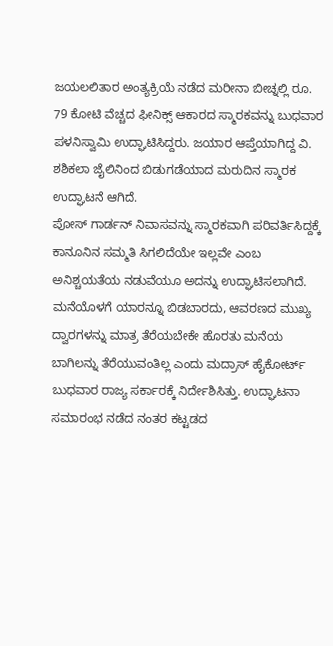ಜಯಲಲಿತಾರ ಅಂತ್ಯಕ್ರಿಯೆ ನಡೆದ ಮರೀನಾ ಬೀಚ್ನಲ್ಲಿ ರೂ. 79 ಕೋಟಿ ವೆಚ್ಚದ ಫೀನಿಕ್ಸ್ ಆಕಾರದ ಸ್ಮಾರಕವನ್ನು ಬುಧವಾರ ಪಳನಿಸ್ವಾಮಿ ಉದ್ಘಾಟಿಸಿದ್ದರು. ಜಯಾರ ಆಪ್ತೆಯಾಗಿದ್ದ ವಿ. ಶಶಿಕಲಾ ಜೈಲಿನಿಂದ ಬಿಡುಗಡೆಯಾದ ಮರುದಿನ ಸ್ಮಾರಕ ಉದ್ಘಾಟನೆ ಆಗಿದೆ.
ಪೋಸ್ ಗಾರ್ಡನ್ ನಿವಾಸವನ್ನು ಸ್ಮಾರಕವಾಗಿ ಪರಿವರ್ತಿಸಿದ್ದಕ್ಕೆ ಕಾನೂನಿನ ಸಮ್ಮತಿ ಸಿಗಲಿದೆಯೇ ಇಲ್ಲವೇ ಎಂಬ ಅನಿಶ್ಚಯತೆಯ ನಡುವೆಯೂ ಅದನ್ನು ಉದ್ಘಾಟಿಸಲಾಗಿದೆ. ಮನೆಯೊಳಗೆ ಯಾರನ್ನೂ ಬಿಡಬಾರದು, ಆವರಣದ ಮುಖ್ಯ ದ್ವಾರಗಳನ್ನು ಮಾತ್ರ ತೆರೆಯಬೇಕೇ ಹೊರತು ಮನೆಯ ಬಾಗಿಲನ್ನು ತೆರೆಯುವಂತಿಲ್ಲ ಎಂದು ಮದ್ರಾಸ್ ಹೈಕೋರ್ಟ್ ಬುಧವಾರ ರಾಜ್ಯ ಸರ್ಕಾರಕ್ಕೆ ನಿರ್ದೇಶಿಸಿತ್ತು. ಉದ್ಘಾಟನಾ ಸಮಾರಂಭ ನಡೆದ ನಂತರ ಕಟ್ಟಡದ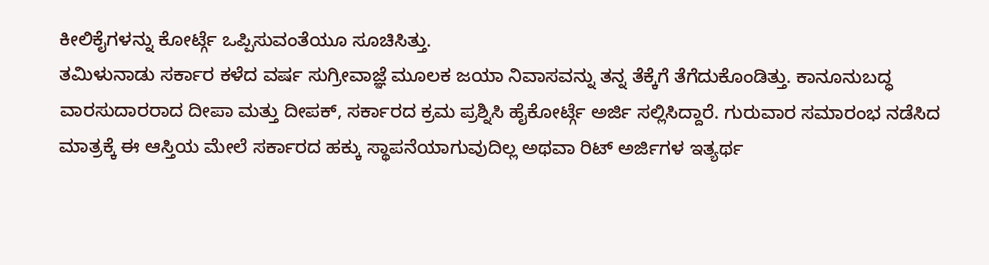ಕೀಲಿಕೈಗಳನ್ನು ಕೋರ್ಟ್ಗೆ ಒಪ್ಪಿಸುವಂತೆಯೂ ಸೂಚಿಸಿತ್ತು.
ತಮಿಳುನಾಡು ಸರ್ಕಾರ ಕಳೆದ ವರ್ಷ ಸುಗ್ರೀವಾಜ್ಞೆ ಮೂಲಕ ಜಯಾ ನಿವಾಸವನ್ನು ತನ್ನ ತೆಕ್ಕೆಗೆ ತೆಗೆದುಕೊಂಡಿತ್ತು. ಕಾನೂನುಬದ್ಧ ವಾರಸುದಾರರಾದ ದೀಪಾ ಮತ್ತು ದೀಪಕ್, ಸರ್ಕಾರದ ಕ್ರಮ ಪ್ರಶ್ನಿಸಿ ಹೈಕೋರ್ಟ್ಗೆ ಅರ್ಜಿ ಸಲ್ಲಿಸಿದ್ದಾರೆ. ಗುರುವಾರ ಸಮಾರಂಭ ನಡೆಸಿದ ಮಾತ್ರಕ್ಕೆ ಈ ಆಸ್ತಿಯ ಮೇಲೆ ಸರ್ಕಾರದ ಹಕ್ಕು ಸ್ಥಾಪನೆಯಾಗುವುದಿಲ್ಲ ಅಥವಾ ರಿಟ್ ಅರ್ಜಿಗಳ ಇತ್ಯರ್ಥ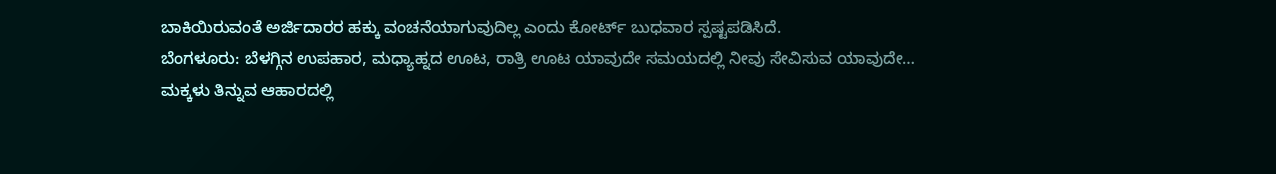ಬಾಕಿಯಿರುವಂತೆ ಅರ್ಜಿದಾರರ ಹಕ್ಕು ವಂಚನೆಯಾಗುವುದಿಲ್ಲ ಎಂದು ಕೋರ್ಟ್ ಬುಧವಾರ ಸ್ಪಷ್ಟಪಡಿಸಿದೆ.
ಬೆಂಗಳೂರು: ಬೆಳಗ್ಗಿನ ಉಪಹಾರ, ಮಧ್ಯಾಹ್ನದ ಊಟ, ರಾತ್ರಿ ಊಟ ಯಾವುದೇ ಸಮಯದಲ್ಲಿ ನೀವು ಸೇವಿಸುವ ಯಾವುದೇ…
ಮಕ್ಕಳು ತಿನ್ನುವ ಆಹಾರದಲ್ಲಿ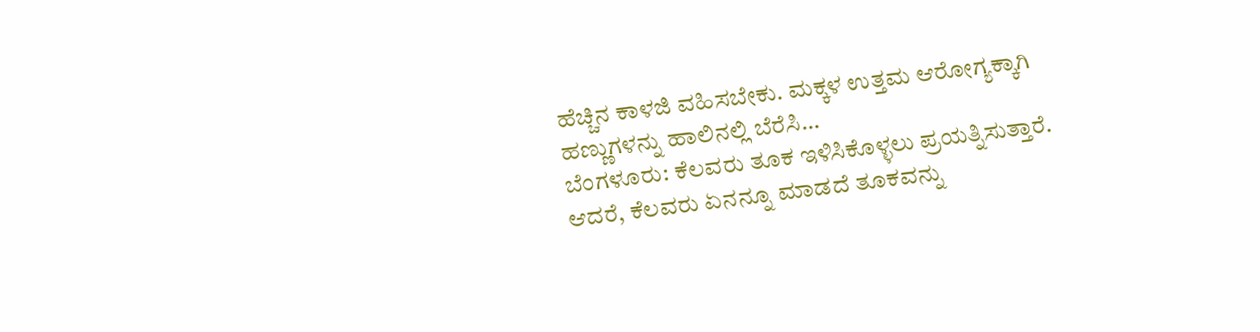ಹೆಚ್ಚಿನ ಕಾಳಜಿ ವಹಿಸಬೇಕು. ಮಕ್ಕಳ ಉತ್ತಮ ಆರೋಗ್ಯಕ್ಕಾಗಿ ಹಣ್ಣುಗಳನ್ನು ಹಾಲಿನಲ್ಲಿ ಬೆರೆಸಿ…
ಬೆಂಗಳೂರು: ಕೆಲವರು ತೂಕ ಇಳಿಸಿಕೊಳ್ಳಲು ಪ್ರಯತ್ನಿಸುತ್ತಾರೆ. ಆದರೆ, ಕೆಲವರು ಏನನ್ನೂ ಮಾಡದೆ ತೂಕವನ್ನು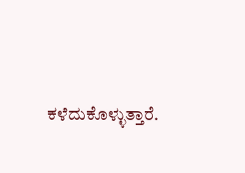ಕಳೆದುಕೊಳ್ಳುತ್ತಾರೆ.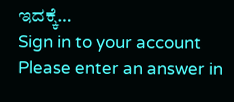ಇದಕ್ಕೆ…
Sign in to your account
Please enter an answer in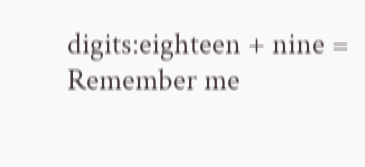digits:eighteen + nine =
Remember me